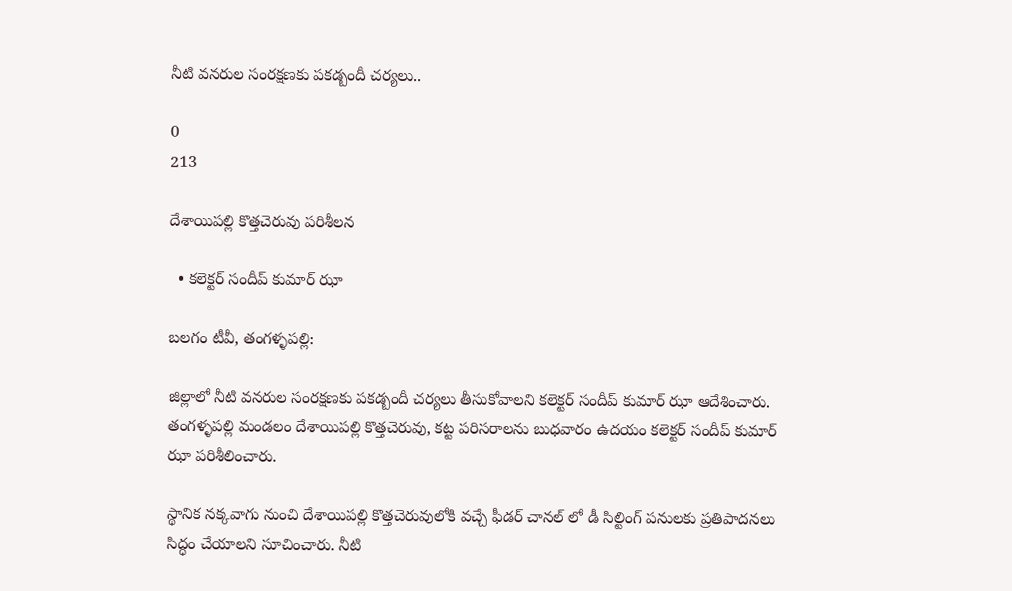నీటి వనరుల సంరక్షణకు పకడ్బందీ చర్యలు..

0
213

దేశాయిపల్లి కొత్తచెరువు పరిశీలన

  • కలెక్టర్ సందీప్ కుమార్ ఝా

బలగం టీవీ, తంగళ్ళపల్లి:

జిల్లాలో నీటి వనరుల సంరక్షణకు పకడ్బందీ చర్యలు తీసుకోవాలని కలెక్టర్ సందీప్ కుమార్ ఝా ఆదేశించారు. తంగళ్ళపల్లి మండలం దేశాయిపల్లి కొత్తచెరువు, కట్ట పరిసరాలను బుధవారం ఉదయం కలెక్టర్ సందీప్ కుమార్ ఝా పరిశీలించారు.

స్థానిక నక్కవాగు నుంచి దేశాయిపల్లి కొత్తచెరువులోకి వచ్చే ఫీడర్ చానల్ లో డీ సిల్టింగ్ పనులకు ప్రతిపాదనలు సిద్ధం చేయాలని సూచించారు. నీటి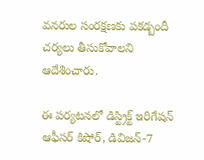వనరుల సంరక్షణకు పకడ్బందీ చర్యలు తీసుకోవాలని ఆదేశించారు.

ఈ పర్యటనలో డిస్ట్రిక్ట్ ఇరిగేషన్ ఆఫీసర్ కిషోర్, డివిజన్-7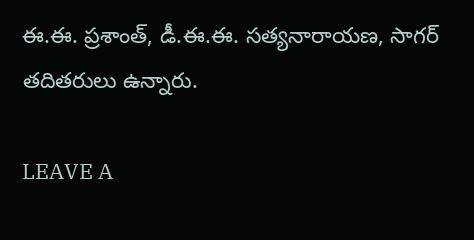ఈ.ఈ. ప్రశాంత్, డీ.ఈ.ఈ. సత్యనారాయణ, సాగర్ తదితరులు ఉన్నారు.

LEAVE A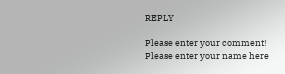REPLY

Please enter your comment!
Please enter your name here